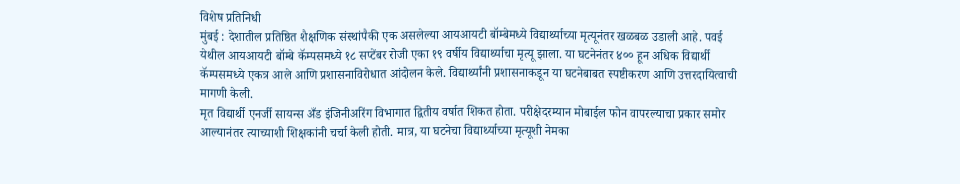विशेष प्रतिनिधी
मुंबई : देशातील प्रतिष्ठित शैक्षणिक संस्थांपैकी एक असलेल्या आयआयटी बॉम्बेमध्ये विद्यार्थ्याच्या मृत्यूनंतर खळबळ उडाली आहे. पवई येथील आयआयटी बॉम्बे कॅम्पसमध्ये १८ सप्टेंबर रोजी एका १९ वर्षीय विद्यार्थ्याचा मृत्यू झाला. या घटनेनंतर ४०० हून अधिक विद्यार्थी कॅम्पसमध्ये एकत्र आले आणि प्रशासनाविरोधात आंदोलन केले. विद्यार्थ्यांनी प्रशासनाकडून या घटनेबाबत स्पष्टीकरण आणि उत्तरदायित्वाची मागणी केली.
मृत विद्यार्थी एनर्जी सायन्स अँड इंजिनीअरिंग विभागात द्वितीय वर्षात शिकत होता. परीक्षेदरम्यान मोबाईल फोन वापरल्याचा प्रकार समोर आल्यानंतर त्याच्याशी शिक्षकांनी चर्चा केली होती. मात्र, या घटनेचा विद्यार्थ्याच्या मृत्यूशी नेमका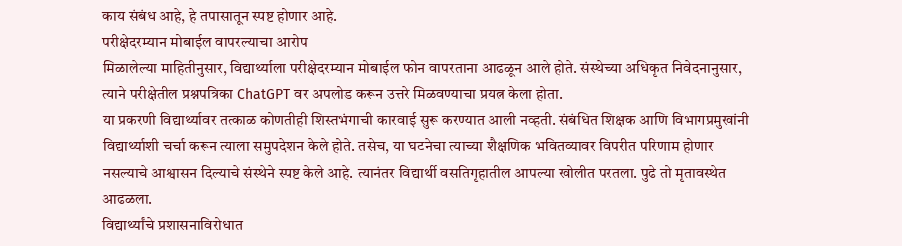काय संबंध आहे, हे तपासातून स्पष्ट होणार आहे.
परीक्षेदरम्यान मोबाईल वापरल्याचा आरोप
मिळालेल्या माहितीनुसार, विद्यार्थ्याला परीक्षेदरम्यान मोबाईल फोन वापरताना आढळून आले होते. संस्थेच्या अधिकृत निवेदनानुसार, त्याने परीक्षेतील प्रश्नपत्रिका ChatGPT वर अपलोड करून उत्तरे मिळवण्याचा प्रयत्न केला होता.
या प्रकरणी विद्यार्थ्यावर तत्काळ कोणतीही शिस्तभंगाची कारवाई सुरू करण्यात आली नव्हती. संबंधित शिक्षक आणि विभागप्रमुखांनी विद्यार्थ्याशी चर्चा करून त्याला समुपदेशन केले होते. तसेच, या घटनेचा त्याच्या शैक्षणिक भवितव्यावर विपरीत परिणाम होणार नसल्याचे आश्वासन दिल्याचे संस्थेने स्पष्ट केले आहे. त्यानंतर विद्यार्थी वसतिगृहातील आपल्या खोलीत परतला. पुढे तो मृतावस्थेत आढळला.
विद्यार्थ्यांचे प्रशासनाविरोधात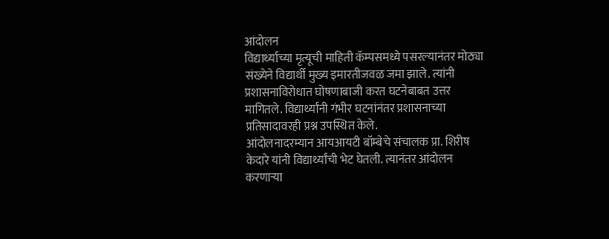आंदोलन
विद्यार्थ्याच्या मृत्यूची माहिती कॅम्पसमध्ये पसरल्यानंतर मोठ्या संख्येने विद्यार्थी मुख्य इमारतीजवळ जमा झाले. त्यांनी प्रशासनाविरोधात घोषणाबाजी करत घटनेबाबत उत्तर मागितले. विद्यार्थ्यांनी गंभीर घटनांनंतर प्रशासनाच्या प्रतिसादावरही प्रश्न उपस्थित केले.
आंदोलनादरम्यान आयआयटी बॉम्बेचे संचालक प्रा. शिरीष केदारे यांनी विद्यार्थ्यांची भेट घेतली. त्यानंतर आंदोलन करणाऱ्या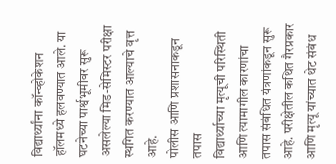विद्यार्थ्यांना कॉन्व्होकेशन हॉलमध्ये हलवण्यात आले. या घटनेच्या पार्श्वभूमीवर सुरू असलेल्या मिड-सेमिस्टर परीक्षा स्थगित करण्यात आल्याचे वृत्त आहे.
पोलीस आणि प्रशासनाकडून तपास
विद्यार्थ्याच्या मृत्यूची परिस्थिती आणि त्यामागील कारणांचा तपास संबंधित यंत्रणांकडून सुरू आहे. परीक्षेतील कथित गैरप्रकार आणि मृत्यू यांच्यात थेट संबंध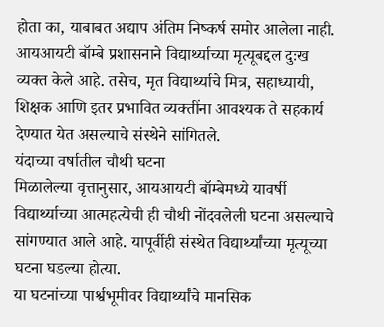होता का, याबाबत अद्याप अंतिम निष्कर्ष समोर आलेला नाही.
आयआयटी बॉम्बे प्रशासनाने विद्यार्थ्याच्या मृत्यूबद्दल दुःख व्यक्त केले आहे. तसेच, मृत विद्यार्थ्याचे मित्र, सहाध्यायी, शिक्षक आणि इतर प्रभावित व्यक्तींना आवश्यक ते सहकार्य देण्यात येत असल्याचे संस्थेने सांगितले.
यंदाच्या वर्षातील चौथी घटना
मिळालेल्या वृत्तानुसार, आयआयटी बॉम्बेमध्ये यावर्षी विद्यार्थ्याच्या आत्महत्येची ही चौथी नोंदवलेली घटना असल्याचे सांगण्यात आले आहे. यापूर्वीही संस्थेत विद्यार्थ्यांच्या मृत्यूच्या घटना घडल्या होत्या.
या घटनांच्या पार्श्वभूमीवर विद्यार्थ्यांचे मानसिक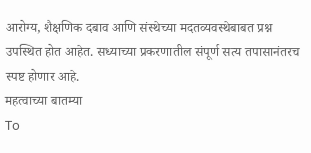आरोग्य, शैक्षणिक दबाव आणि संस्थेच्या मदतव्यवस्थेबाबत प्रश्न उपस्थित होत आहेत. सध्याच्या प्रकरणातील संपूर्ण सत्य तपासानंतरच स्पष्ट होणार आहे.
महत्वाच्या बातम्या
To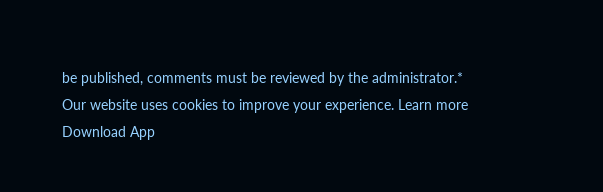be published, comments must be reviewed by the administrator.*
Our website uses cookies to improve your experience. Learn more
Download App